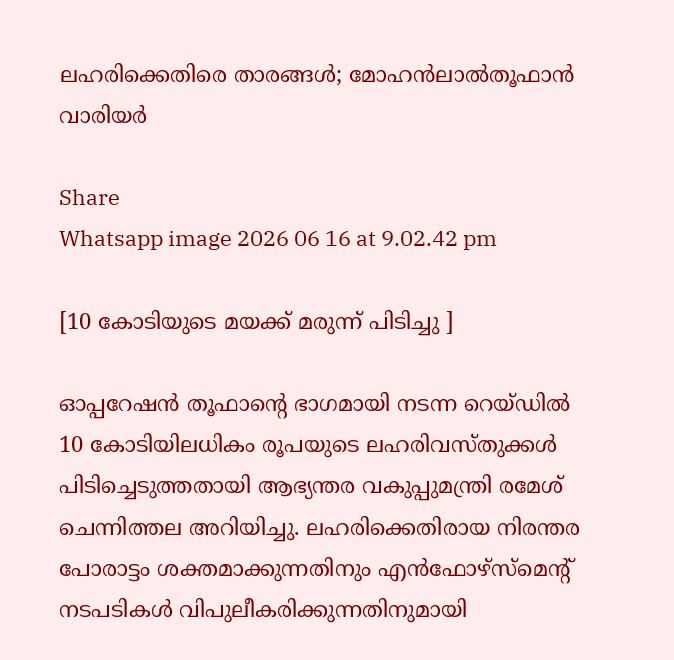ലഹരിക്കെതിരെ താരങ്ങൾ; മോഹൻലാൽതൂഫാന്‍ വാരിയർ

Share
Whatsapp image 2026 06 16 at 9.02.42 pm

[10 കോടിയുടെ മയക്ക് മരുന്ന് പിടിച്ചു ]

ഓപ്പറേഷന്‍ തൂഫാന്‍റെ ഭാഗമായി നടന്ന റെയ്ഡില്‍ 10 കോടിയിലധികം രൂപയുടെ ലഹരിവസ്തുക്കള്‍ പിടിച്ചെടുത്തതായി ആഭ്യന്തര വകുപ്പുമന്ത്രി രമേശ് ചെന്നിത്തല അറിയിച്ചു. ലഹരിക്കെതിരായ നിരന്തര പോരാട്ടം ശക്തമാക്കുന്നതിനും എന്‍ഫോഴ്സ്മെന്‍റ് നടപടികള്‍ വിപുലീകരിക്കുന്നതിനുമായി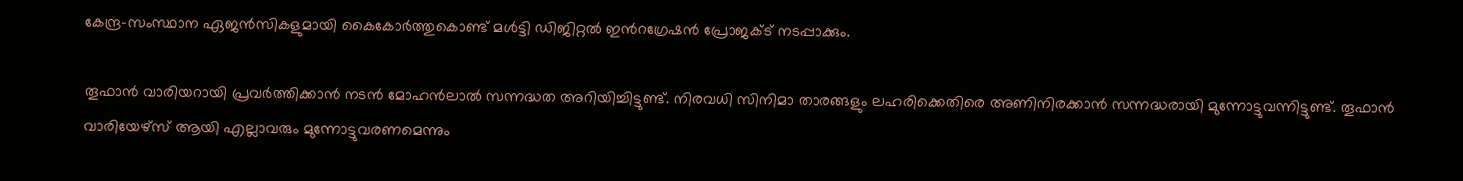കേന്ദ്ര-സംസ്ഥാന ഏജന്‍സികളുമായി കൈകോര്‍ത്തുകൊണ്ട് മള്‍ട്ടി ഡിജിറ്റല്‍ ഇന്‍റഗ്രേഷന്‍ പ്രോജക്ട് നടപ്പാക്കും.

തൂഫാന്‍ വാരിയറായി പ്രവര്‍ത്തിക്കാന്‍ നടന്‍ മോഹന്‍ലാല്‍ സന്നദ്ധത അറിയിച്ചിട്ടുണ്ട്. നിരവധി സിനിമാ താരങ്ങളും ലഹരിക്കെതിരെ അണിനിരക്കാന്‍ സന്നദ്ധരായി മുന്നോട്ടുവന്നിട്ടുണ്ട്. തൂഫാന്‍ വാരിയേഴ്സ് ആയി എല്ലാവരും മുന്നോട്ടുവരണമെന്നും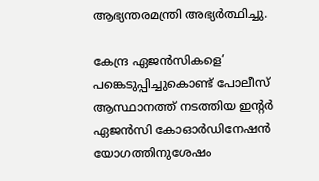ആഭ്യന്തരമന്ത്രി അഭ്യര്‍ത്ഥിച്ചു.

കേന്ദ്ര ഏജന്‍സികളെ’ പങ്കെടുപ്പിച്ചുകൊണ്ട് പോലീസ് ആസ്ഥാനത്ത് നടത്തിയ ഇന്‍റര്‍ ഏജന്‍സി കോഓര്‍ഡിനേഷന്‍ യോഗത്തിനുശേഷം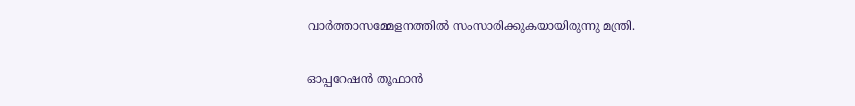വാര്‍ത്താസമ്മേളനത്തില്‍ സംസാരിക്കുകയായിരുന്നു മന്ത്രി.

ഓപ്പറേഷന്‍ തൂഫാന്‍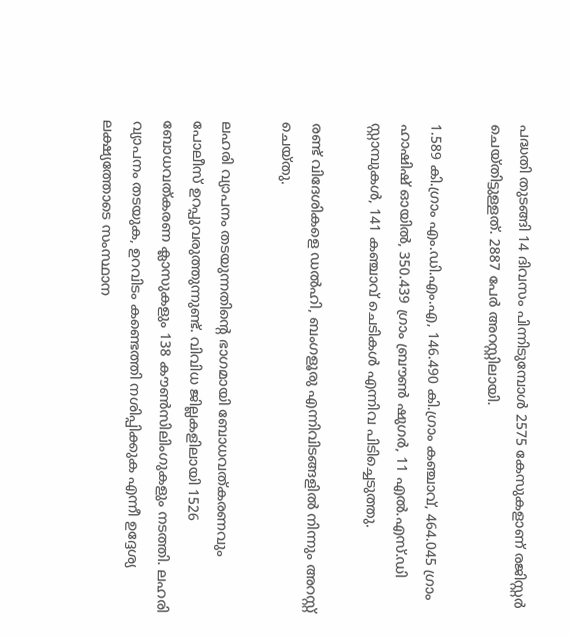പദ്ധതി തുടങ്ങി 14 ദിവസം പിന്നിടുമ്പോള്‍ 2575 കേസുകളാണ് രജിസ്റ്റര്‍ ചെയ്തിട്ടുള്ളത്. 2887 പേർ അറസ്റ്റിലായി.

1.589 കി.ഗ്രാം എം.ഡി.എം.എ, 146.490 കി.ഗ്രാം കഞ്ചാവ്, 464.045 ഗ്രാം ഹാഷിഷ് ഓയില്‍, 350.439 ഗ്രാം ബ്രൗണ്‍ ഷുഗര്‍, 11 എല്‍.എസ്.ഡി സ്റ്റാമ്പുകള്‍, 141 കഞ്ചാവ് ചെടികള്‍ എന്നിവ പിടിച്ചെടുത്തു.

രണ്ട് വിദേശികളെ ഡല്‍ഹി, ബംഗളൂരു എന്നിവിടങ്ങളില്‍ നിന്നും അറസ്റ്റ് ചെയ്തു.

ലഹരി വ്യാപനം തടയുന്നതിന്‍റെ ഭാഗമായി ബോധവത്കരണവും പോലീസ് ഉറപ്പുവരുത്തുന്നുണ്ട്. വിവിധ ജില്ലകളിലായി 1526 ബോധവത്കരണ ക്ലാസുകളും 138 കൗണ്‍സിലിംഗുകളും നടത്തി. ലഹരി വ്യാപനം തടയുക, ഉറവിടം കണ്ടെത്തി നശിപ്പിക്കുക എന്നീ ഉദ്ദേശ്യ ലക്ഷ്യത്തോടെ സംസ്ഥാന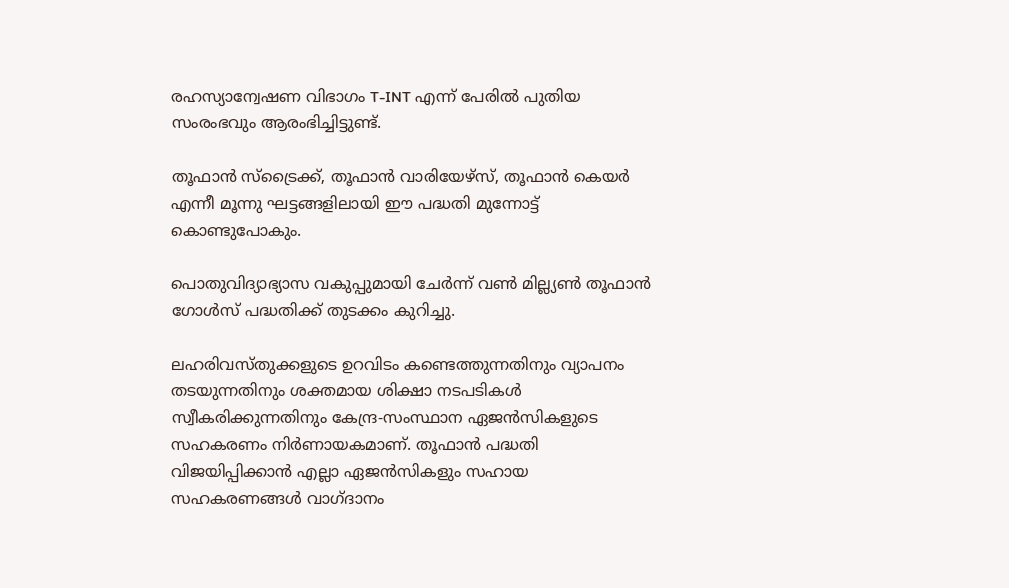രഹസ്യാന്വേഷണ വിഭാഗം T-INT എന്ന് പേരില്‍ പുതിയ സംരംഭവും ആരംഭിച്ചിട്ടുണ്ട്.

തൂഫാന്‍ സ്ട്രൈക്ക്, തൂഫാന്‍ വാരിയേഴ്സ്, തൂഫാന്‍ കെയര്‍ എന്നീ മൂന്നു ഘട്ടങ്ങളിലായി ഈ പദ്ധതി മുന്നോട്ട് കൊണ്ടുപോകും.

പൊതുവിദ്യാഭ്യാസ വകുപ്പുമായി ചേര്‍ന്ന് വണ്‍ മില്ല്യണ്‍ തൂഫാന്‍ ഗോള്‍സ് പദ്ധതിക്ക് തുടക്കം കുറിച്ചു.

ലഹരിവസ്തുക്കളുടെ ഉറവിടം കണ്ടെത്തുന്നതിനും വ്യാപനം തടയുന്നതിനും ശക്തമായ ശിക്ഷാ നടപടികള്‍ സ്വീകരിക്കുന്നതിനും കേന്ദ്ര-സംസ്ഥാന ഏജന്‍സികളുടെ സഹകരണം നിര്‍ണായകമാണ്. തൂഫാന്‍ പദ്ധതി വിജയിപ്പിക്കാന്‍ എല്ലാ ഏജന്‍സികളും സഹായ സഹകരണങ്ങള്‍ വാഗ്ദാനം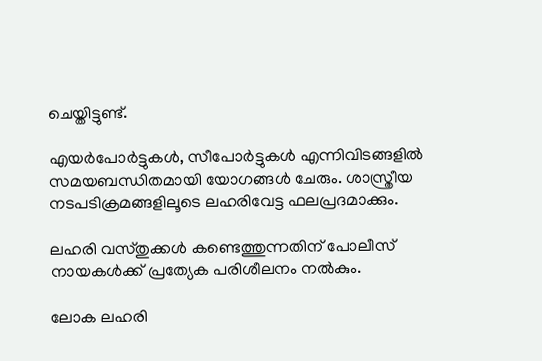ചെയ്തിട്ടുണ്ട്.

എയര്‍പോര്‍ട്ടുകള്‍, സീപോര്‍ട്ടുകള്‍ എന്നിവിടങ്ങളില്‍ സമയബന്ധിതമായി യോഗങ്ങള്‍ ചേരും. ശാസ്ത്രീയ നടപടിക്രമങ്ങളിലൂടെ ലഹരിവേട്ട ഫലപ്രദമാക്കും.

ലഹരി വസ്തുക്കള്‍ കണ്ടെത്തുന്നതിന് പോലീസ് നായകള്‍ക്ക് പ്രത്യേക പരിശീലനം നല്‍കും.

ലോക ലഹരി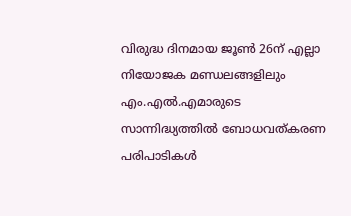വിരുദ്ധ ദിനമായ ജൂണ്‍ 26ന് എല്ലാ നിയോജക മണ്ഡലങ്ങളിലും എം.എല്‍.എമാരുടെ സാന്നിദ്ധ്യത്തില്‍ ബോധവത്കരണ പരിപാടികള്‍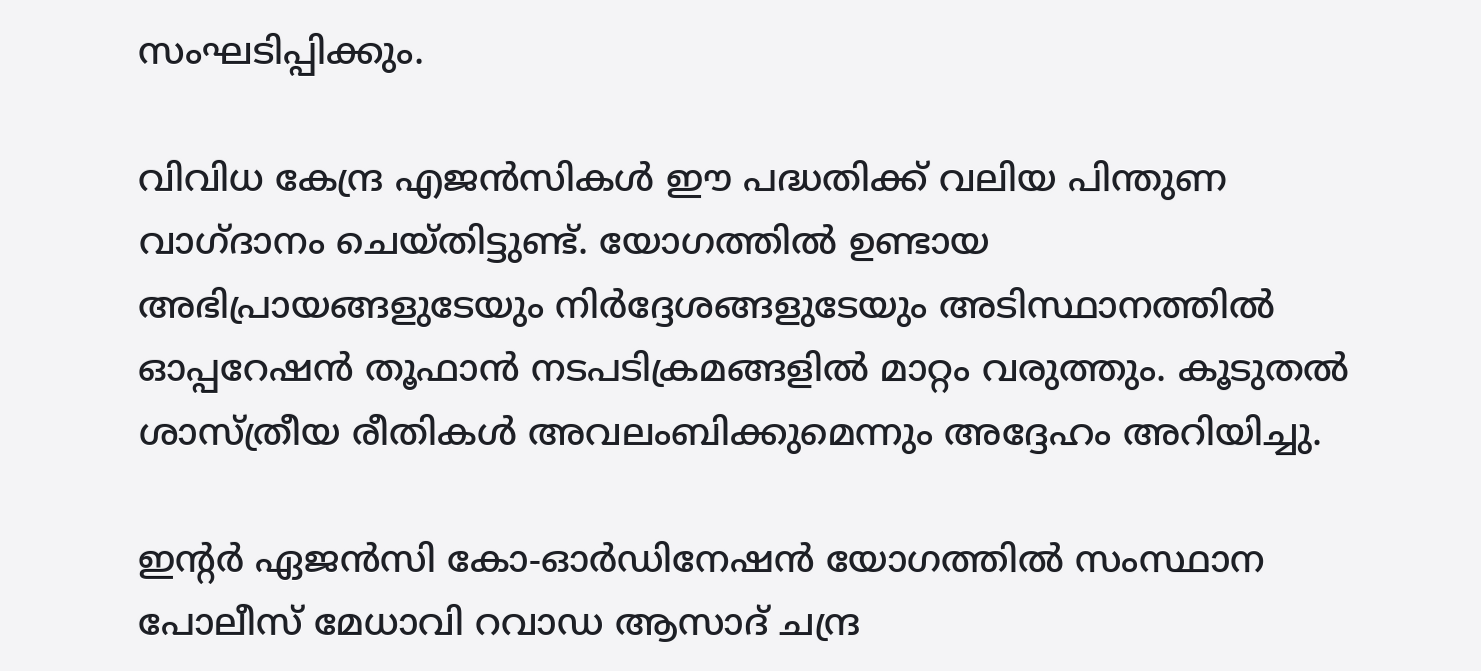സംഘടിപ്പിക്കും.

വിവിധ കേന്ദ്ര എജന്‍സികള്‍ ഈ പദ്ധതിക്ക് വലിയ പിന്തുണ വാഗ്ദാനം ചെയ്തിട്ടുണ്ട്. യോഗത്തില്‍ ഉണ്ടായ അഭിപ്രായങ്ങളുടേയും നിര്‍ദ്ദേശങ്ങളുടേയും അടിസ്ഥാനത്തില്‍ ഓപ്പറേഷന്‍ തൂഫാന്‍ നടപടിക്രമങ്ങളില്‍ മാറ്റം വരുത്തും. കൂടുതല്‍ ശാസ്ത്രീയ രീതികള്‍ അവലംബിക്കുമെന്നും അദ്ദേഹം അറിയിച്ചു.

ഇന്‍റര്‍ ഏജന്‍സി കോ-ഓര്‍ഡിനേഷന്‍ യോഗത്തില്‍ സംസ്ഥാന പോലീസ് മേധാവി റവാഡ ആസാദ് ചന്ദ്ര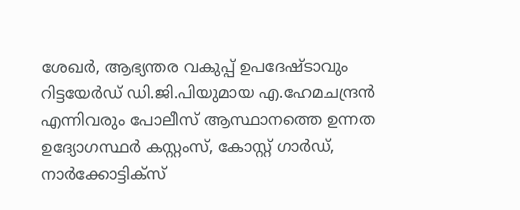ശേഖര്‍, ആഭ്യന്തര വകുപ്പ് ഉപദേഷ്ടാവും റിട്ടയേര്‍ഡ് ഡി.ജി.പിയുമായ എ.ഹേമചന്ദ്രന്‍ എന്നിവരും പോലീസ് ആസ്ഥാനത്തെ ഉന്നത ഉദ്യോഗസ്ഥര്‍ കസ്റ്റംസ്, കോസ്റ്റ് ഗാര്‍ഡ്, നാര്‍ക്കോട്ടിക്സ്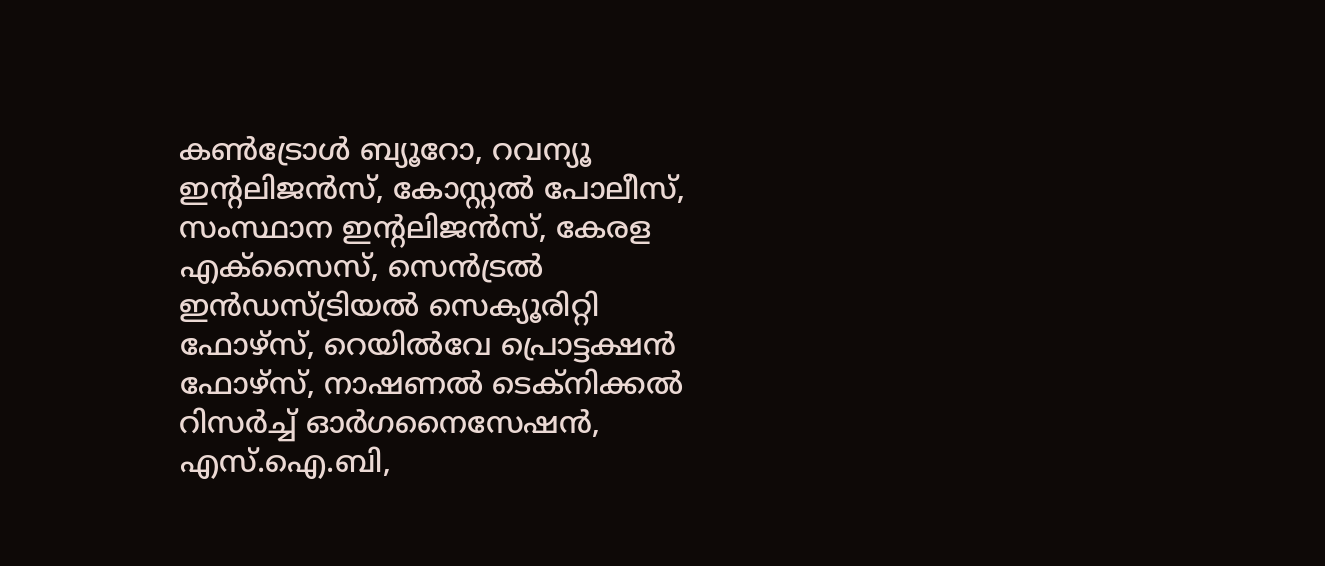കണ്‍ട്രോള്‍ ബ്യൂറോ, റവന്യൂ ഇന്‍റലിജന്‍സ്, കോസ്റ്റല്‍ പോലീസ്, സംസ്ഥാന ഇന്‍റലിജന്‍സ്, കേരള എക്സൈസ്, സെന്‍ട്രല്‍ ഇന്‍ഡസ്ട്രിയല്‍ സെക്യൂരിറ്റി ഫോഴ്സ്, റെയില്‍വേ പ്രൊട്ടക്ഷന്‍ ഫോഴ്സ്, നാഷണല്‍ ടെക്നിക്കല്‍ റിസര്‍ച്ച് ഓര്‍ഗനൈസേഷന്‍, എസ്.ഐ.ബി,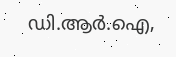ഡി.ആര്‍.ഐ,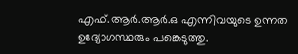എഫ്.ആര്‍.ആര്‍.ഒ എന്നിവയുടെ ഉന്നത ഉദ്യോഗസ്ഥരും പങ്കെടുത്തു.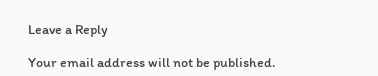Leave a Reply

Your email address will not be published.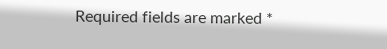Required fields are marked *